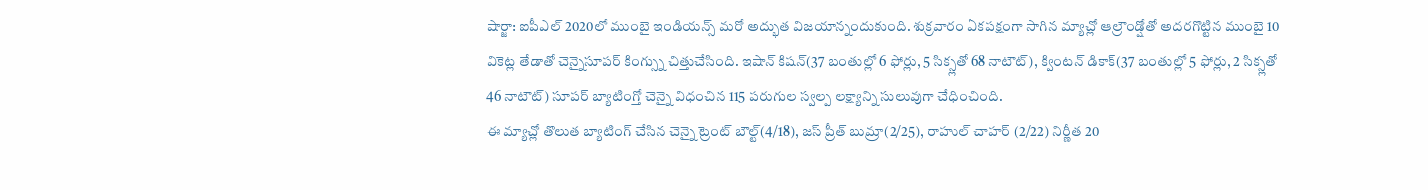షార్జా: ఐపీఎల్ 2020లో ముంబై ఇండియన్స్ మరో అద్భుత విజయాన్నందుకుంది. శుక్రవారం ఏకపక్షంగా సాగిన మ్యాచ్లో ఆల్రౌండ్షోతో అదరగొట్టిన ముంబై 10 వికెట్ల తేడాతో చెన్నైసూపర్ కింగ్స్ను చిత్తుచేసింది. ఇషాన్ కిషన్(37 బంతుల్లో 6 ఫోర్లు, 5 సిక్స్లతో 68 నాటౌట్), క్వింటన్ డికాక్(37 బంతుల్లో 5 ఫోర్లు, 2 సిక్స్లతో 46 నాటౌట్) సూపర్ బ్యాటింగ్తో చెన్నై విధంచిన 115 పరుగుల స్వల్ప లక్ష్యాన్ని సులువుగా చేధించింది.
ఈ మ్యాచ్లో తొలుత బ్యాటింగ్ చేసిన చెన్నై ట్రెంట్ బౌల్ట్(4/18), జస్ ప్రీత్ బుమ్రా(2/25), రాహుల్ చాహర్ (2/22) నిర్ణీత 20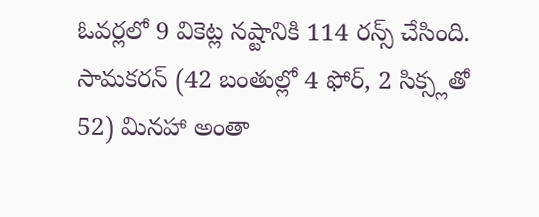ఓవర్లలో 9 వికెట్ల నష్టానికి 114 రన్స్ చేసింది. సామకరన్ (42 బంతుల్లో 4 ఫోర్, 2 సిక్స్లతో 52) మినహా అంతా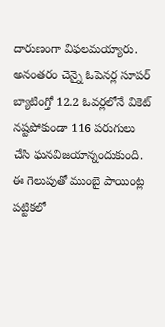దారుణంగా విఫలమయ్యారు. అనంతరం చెన్నై ఓపెనర్ల సూపర్ బ్యాటింగ్తో 12.2 ఓవర్లలోనే వికెట్ నష్టపోకుండా 116 పరుగులు చేసి ఘనవిజయాన్నందుకుంది. ఈ గెలుపుతో ముంబై పాయింట్ల పట్టికలో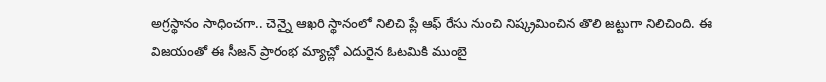అగ్రస్థానం సాధించగా.. చెన్నై ఆఖరి స్థానంలో నిలిచి ప్లే ఆఫ్ రేసు నుంచి నిష్క్రమించిన తొలి జట్టుగా నిలిచింది. ఈ విజయంతో ఈ సీజన్ ప్రారంభ మ్యాచ్లో ఎదురైన ఓటమికి ముంబై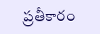ప్రతీకారం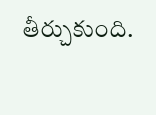తీర్చుకుంది.